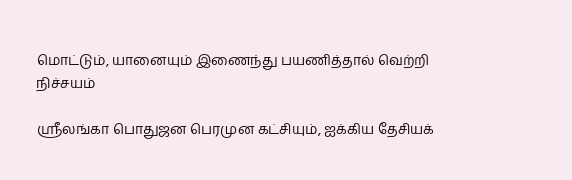மொட்டும், யானையும் இணைந்து பயணித்தால் வெற்றி நிச்சயம்

ஸ்ரீலங்கா பொதுஜன பெரமுன கட்சியும், ஐக்கிய தேசியக்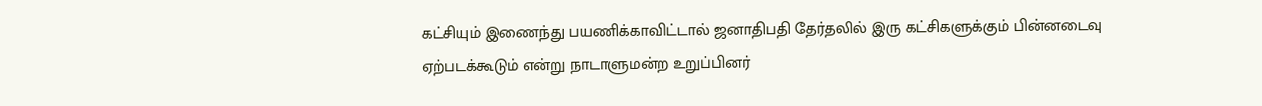கட்சியும் இணைந்து பயணிக்காவிட்டால் ஜனாதிபதி தேர்தலில் இரு கட்சிகளுக்கும் பின்னடைவு ஏற்படக்கூடும் என்று நாடாளுமன்ற உறுப்பினர்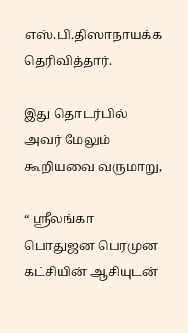எஸ்.பி.திஸாநாயக்க தெரிவித்தார்.

இது தொடர்பில் அவர் மேலும் கூறியவை வருமாறு,

“ ஸ்ரீலங்கா பொதுஜன பெரமுன கட்சியின் ஆசியுடன்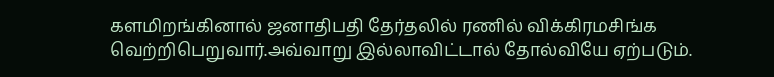களமிறங்கினால் ஜனாதிபதி தேர்தலில் ரணில் விக்கிரமசிங்க வெற்றிபெறுவார்.அவ்வாறு இல்லாவிட்டால் தோல்வியே ஏற்படும்.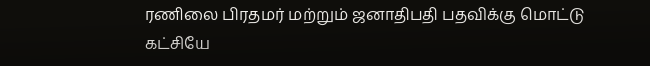ரணிலை பிரதமர் மற்றும் ஜனாதிபதி பதவிக்கு மொட்டு கட்சியே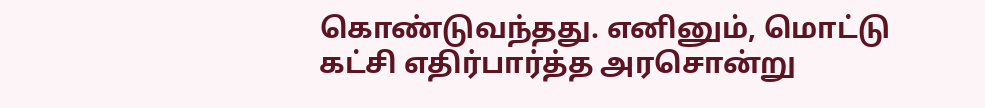கொண்டுவந்தது. எனினும், மொட்டு கட்சி எதிர்பார்த்த அரசொன்று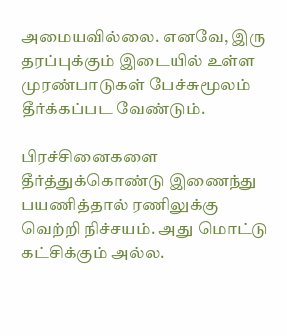அமையவில்லை. எனவே, இரு தரப்புக்கும் இடையில் உள்ள முரண்பாடுகள் பேச்சுமூலம் தீர்க்கப்பட வேண்டும்.

பிரச்சினைகளை தீர்த்துக்கொண்டு இணைந்து பயணித்தால் ரணிலுக்கு வெற்றி நிச்சயம். அது மொட்டு கட்சிக்கும் அல்ல.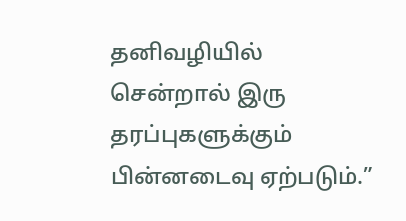தனிவழியில் சென்றால் இரு தரப்புகளுக்கும் பின்னடைவு ஏற்படும்.”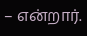– என்றார்.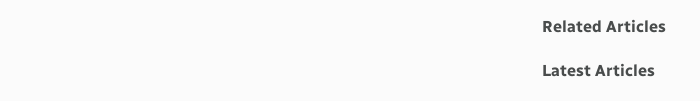Related Articles

Latest Articles